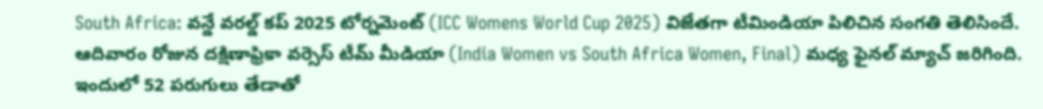South Africa: వన్డే వరల్డ్ కప్ 2025 టోర్నమెంట్ (ICC Womens World Cup 2025) విజేతగా టీమిండియా పిలిచిన సంగతి తెలిసిందే. ఆదివారం రోజున దక్షిణాఫ్రికా వర్సెస్ టీమ్ మీడియా (India Women vs South Africa Women, Final) మధ్య ఫైనల్ మ్యాచ్ జరిగింది. ఇందులో 52 పరుగులు తేడాతో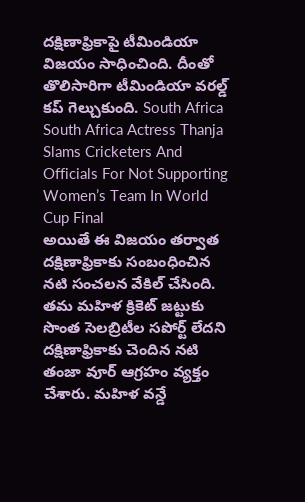దక్షిణాఫ్రికాపై టీమిండియా విజయం సాధించింది. దీంతో తొలిసారిగా టీమిండియా వరల్డ్ కప్ గెల్చుకుంది. South Africa
South Africa Actress Thanja Slams Cricketers And Officials For Not Supporting Women’s Team In World Cup Final
అయితే ఈ విజయం తర్వాత దక్షిణాఫ్రికాకు సంబంధించిన నటి సంచలన వేకిల్ చేసింది. తమ మహిళ క్రికెట్ జట్టుకు సొంత సెలబ్రిటీల సపోర్ట్ లేదని దక్షిణాఫ్రికాకు చెందిన నటి తంజా వూర్ ఆగ్రహం వ్యక్తం చేశారు. మహిళ వన్డే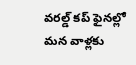వరల్డ్ కప్ ఫైనల్లో మన వాళ్లకు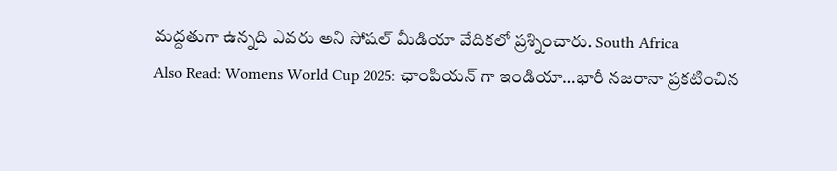మద్దతుగా ఉన్నది ఎవరు అని సోషల్ మీడియా వేదికలో ప్రశ్నించారు. South Africa
Also Read: Womens World Cup 2025: ఛాంపియన్ గా ఇండియా…భారీ నజరానా ప్రకటించిన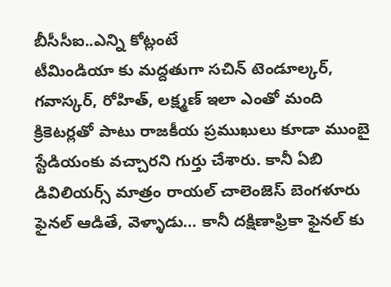బీసీసీఐ..ఎన్ని కోట్లంటే
టీమిండియా కు మద్దతుగా సచిన్ టెండూల్కర్, గవాస్కర్, రోహిత్, లక్ష్మణ్ ఇలా ఎంతో మంది క్రికెటర్లతో పాటు రాజకీయ ప్రముఖులు కూడా ముంబై స్టేడియంకు వచ్చారని గుర్తు చేశారు. కానీ ఏబి డివిలియర్స్ మాత్రం రాయల్ చాలెంజెస్ బెంగళూరు ఫైనల్ ఆడితే, వెళ్ళాడు… కానీ దక్షిణాఫ్రికా ఫైనల్ కు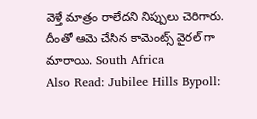వెళ్తే మాత్రం రాలేదని నిప్పులు చెరిగారు. దీంతో ఆమె చేసిన కామెంట్స్ వైరల్ గా మారాయి. South Africa
Also Read: Jubilee Hills Bypoll: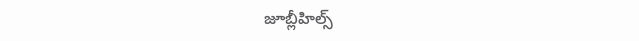జూబ్లీహిల్స్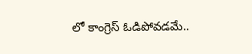లో కాంగ్రెస్ ఓడిపోవడమే..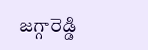జగ్గారెడ్డి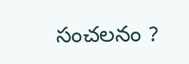సంచలనం ?